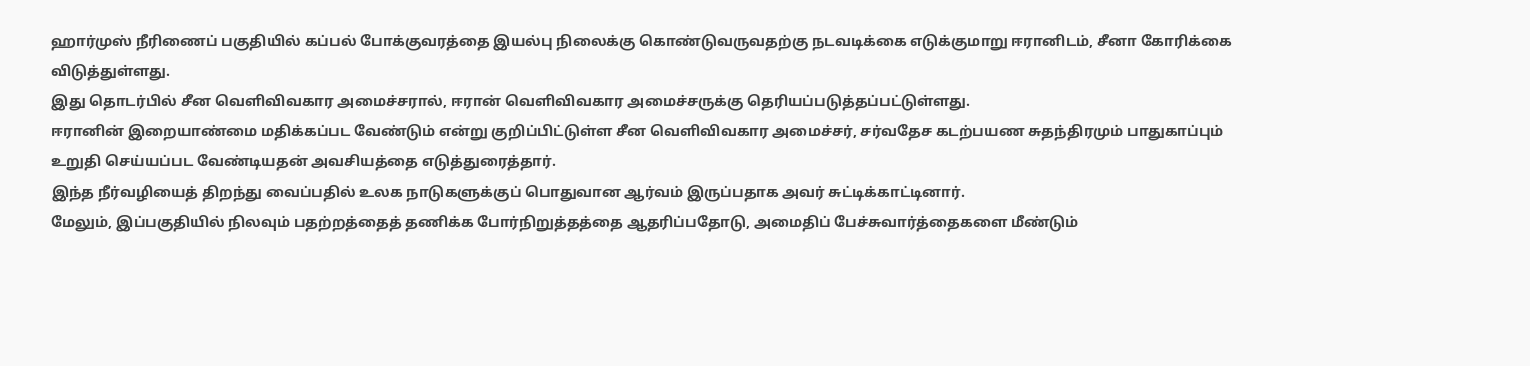ஹார்முஸ் நீரிணைப் பகுதியில் கப்பல் போக்குவரத்தை இயல்பு நிலைக்கு கொண்டுவருவதற்கு நடவடிக்கை எடுக்குமாறு ஈரானிடம், சீனா கோரிக்கை விடுத்துள்ளது.
இது தொடர்பில் சீன வெளிவிவகார அமைச்சரால், ஈரான் வெளிவிவகார அமைச்சருக்கு தெரியப்படுத்தப்பட்டுள்ளது.
ஈரானின் இறையாண்மை மதிக்கப்பட வேண்டும் என்று குறிப்பிட்டுள்ள சீன வெளிவிவகார அமைச்சர், சர்வதேச கடற்பயண சுதந்திரமும் பாதுகாப்பும் உறுதி செய்யப்பட வேண்டியதன் அவசியத்தை எடுத்துரைத்தார்.
இந்த நீர்வழியைத் திறந்து வைப்பதில் உலக நாடுகளுக்குப் பொதுவான ஆர்வம் இருப்பதாக அவர் சுட்டிக்காட்டினார்.
மேலும், இப்பகுதியில் நிலவும் பதற்றத்தைத் தணிக்க போர்நிறுத்தத்தை ஆதரிப்பதோடு, அமைதிப் பேச்சுவார்த்தைகளை மீண்டும்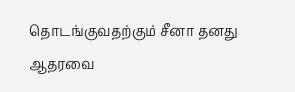தொடங்குவதற்கும் சீனா தனது ஆதரவை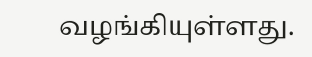வழங்கியுள்ளது.